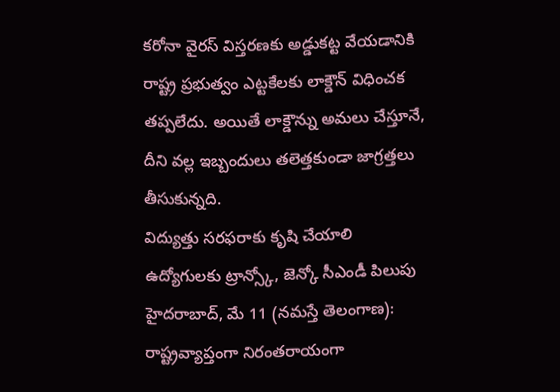కరోనా వైరస్ విస్తరణకు అడ్డుకట్ట వేయడానికి రాష్ట్ర ప్రభుత్వం ఎట్టకేలకు లాక్డౌన్ విధించక తప్పలేదు. అయితే లాక్డౌన్ను అమలు చేస్తూనే, దీని వల్ల ఇబ్బందులు తలెత్తకుండా జాగ్రత్తలు తీసుకున్నది.
విద్యుత్తు సరఫరాకు కృషి చేయాలి ఉద్యోగులకు ట్రాన్స్కో, జెన్కో సీఎండీ పిలుపు హైదరాబాద్, మే 11 (నమస్తే తెలంగాణ): రాష్ట్రవ్యాప్తంగా నిరంతరాయంగా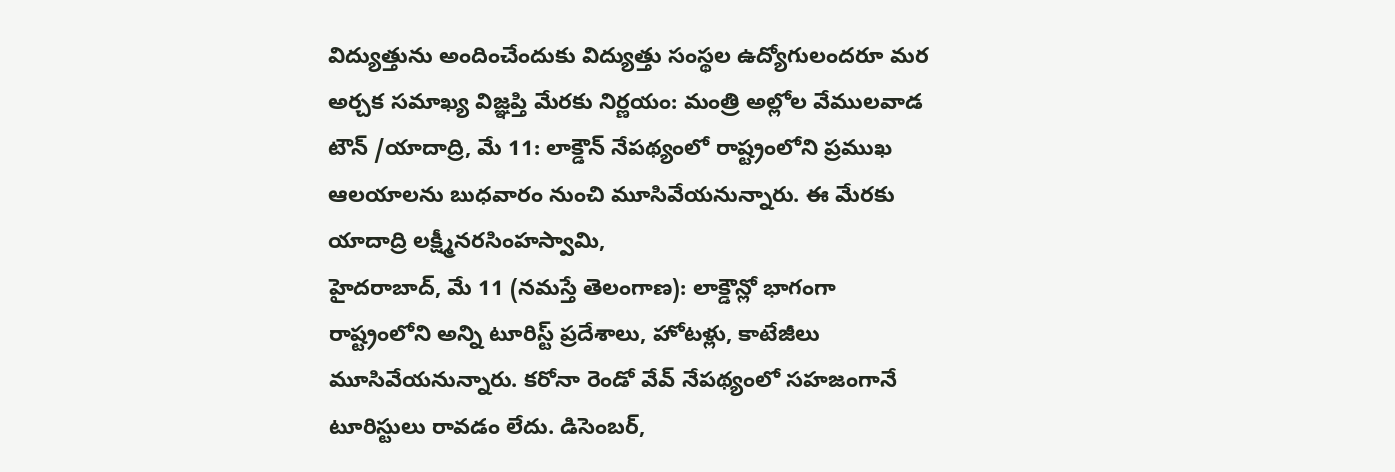విద్యుత్తును అందించేందుకు విద్యుత్తు సంస్థల ఉద్యోగులందరూ మర
అర్చక సమాఖ్య విజ్ఞప్తి మేరకు నిర్ణయం: మంత్రి అల్లోల వేములవాడ టౌన్ /యాదాద్రి, మే 11: లాక్డౌన్ నేపథ్యంలో రాష్ట్రంలోని ప్రముఖ ఆలయాలను బుధవారం నుంచి మూసివేయనున్నారు. ఈ మేరకు యాదాద్రి లక్ష్మీనరసింహస్వామి,
హైదరాబాద్, మే 11 (నమస్తే తెలంగాణ): లాక్డౌన్లో భాగంగా రాష్ట్రంలోని అన్ని టూరిస్ట్ ప్రదేశాలు, హోటళ్లు, కాటేజీలు మూసివేయనున్నారు. కరోనా రెండో వేవ్ నేపథ్యంలో సహజంగానే టూరిస్టులు రావడం లేదు. డిసెంబర్,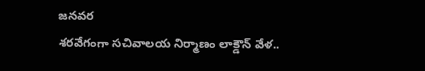జనవర
శరవేగంగా సచివాలయ నిర్మాణం లాక్డౌన్ వేళ..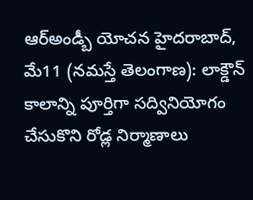ఆర్అండ్బీ యోచన హైదరాబాద్, మే11 (నమస్తే తెలంగాణ): లాక్డౌన్ కాలాన్ని పూర్తిగా సద్వినియోగం చేసుకొని రోడ్ల నిర్మాణాలు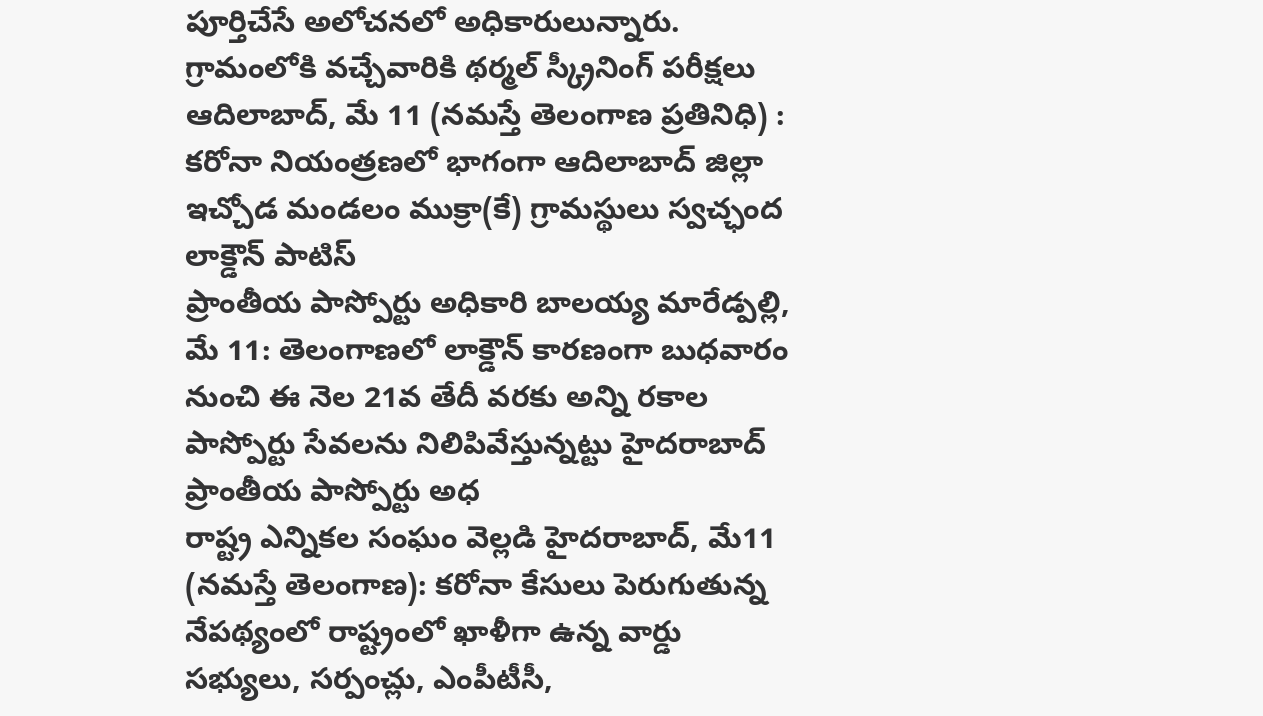పూర్తిచేసే అలోచనలో అధికారులున్నారు.
గ్రామంలోకి వచ్చేవారికి థర్మల్ స్క్రీనింగ్ పరీక్షలు ఆదిలాబాద్, మే 11 (నమస్తే తెలంగాణ ప్రతినిధి) : కరోనా నియంత్రణలో భాగంగా ఆదిలాబాద్ జిల్లా ఇచ్చోడ మండలం ముక్రా(కే) గ్రామస్థులు స్వచ్ఛంద లాక్డౌన్ పాటిస్
ప్రాంతీయ పాస్పోర్టు అధికారి బాలయ్య మారేడ్పల్లి, మే 11: తెలంగాణలో లాక్డౌన్ కారణంగా బుధవారం నుంచి ఈ నెల 21వ తేదీ వరకు అన్ని రకాల పాస్పోర్టు సేవలను నిలిపివేస్తున్నట్టు హైదరాబాద్ ప్రాంతీయ పాస్పోర్టు అధ
రాష్ట్ర ఎన్నికల సంఘం వెల్లడి హైదరాబాద్, మే11 (నమస్తే తెలంగాణ): కరోనా కేసులు పెరుగుతున్న నేపథ్యంలో రాష్ట్రంలో ఖాళీగా ఉన్న వార్డు సభ్యులు, సర్పంచ్లు, ఎంపీటీసీ,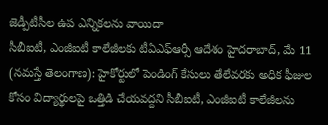జెడ్పీటీసీల ఉప ఎన్నికలను వాయిదా
సీబీఐటీ, ఎంజీఐటీ కాలేజీలకు టీఏఎఫ్ఆర్సీ ఆదేశం హైదరాబాద్, మే 11 (నమస్తే తెలంగాణ): హైకోర్టులో పెండింగ్ కేసులు తేలేవరకు అధిక ఫీజుల కోసం విద్యార్థులపై ఒత్తిడి చేయవద్దని సీబీఐటీ, ఎంజీఐటీ కాలేజీలను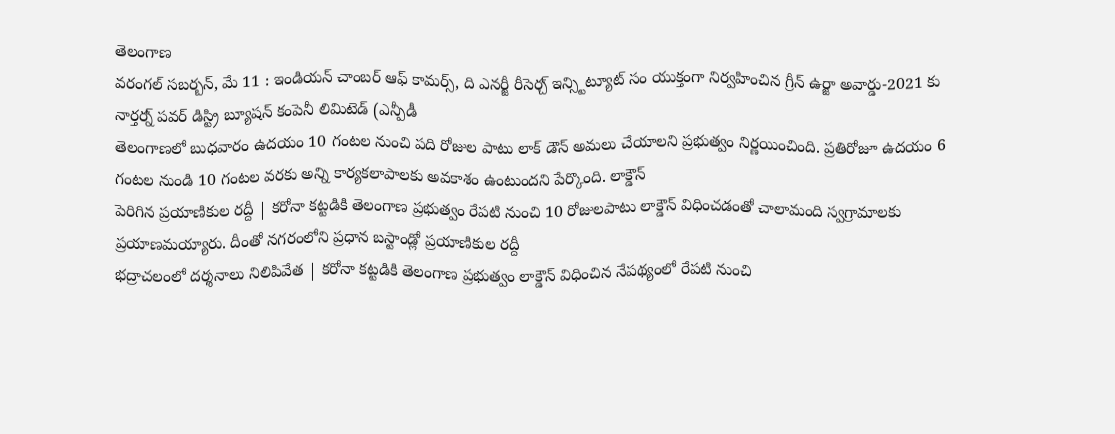తెలంగాణ
వరంగల్ సబర్బన్, మే 11 : ఇండియన్ చాంబర్ ఆఫ్ కామర్స్, ది ఎనర్జీ రీసెర్చ్ ఇన్స్టిట్యూట్ సం యుక్తంగా నిర్వహించిన గ్రీన్ ఉర్జా అవార్డు-2021 కు నార్తర్న్ పవర్ డిస్ట్రి బ్యూషన్ కంపెనీ లిమిటెడ్ (ఎన్పీడీ
తెలంగాణలో బుధవారం ఉదయం 10 గంటల నుంచి పది రోజుల పాటు లాక్ డౌన్ అమలు చేయాలని ప్రభుత్వం నిర్ణయించింది. ప్రతిరోజూ ఉదయం 6 గంటల నుండి 10 గంటల వరకు అన్ని కార్యకలాపాలకు అవకాశం ఉంటుందని పేర్కొంది. లాక్డౌన్
పెరిగిన ప్రయాణికుల రద్దీ | కరోనా కట్టడికి తెలంగాణ ప్రభుత్వం రేపటి నుంచి 10 రోజులపాటు లాక్డౌన్ విధించడంతో చాలామంది స్వగ్రామాలకు ప్రయాణమయ్యారు. దీంతో నగరంలోని ప్రధాన బస్టాండ్లో ప్రయాణికుల రద్దీ
భద్రాచలంలో దర్శనాలు నిలిపివేత | కరోనా కట్టడికి తెలంగాణ ప్రభుత్వం లాక్డౌన్ విధించిన నేపథ్యంలో రేపటి నుంచి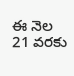ఈ నెల 21 వరకు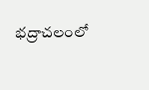భద్రాచలంలో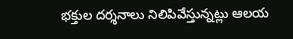భక్తుల దర్శనాలు నిలిపివేస్తున్నట్లు ఆలయ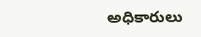అధికారులు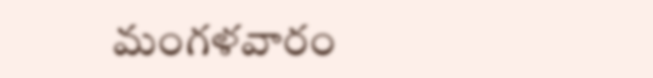మంగళవారం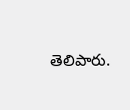తెలిపారు.